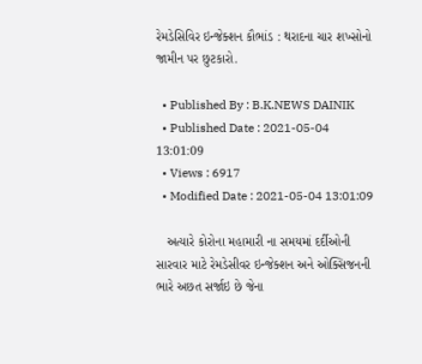રેમડેસિવિર ઇન્જેક્શન કૌભાંડ : થરાદના ચાર શખ્સોનો જામીન પર છુટકારો.

  • Published By : B.K.NEWS DAINIK
  • Published Date : 2021-05-04 13:01:09
  • Views : 6917
  • Modified Date : 2021-05-04 13:01:09

   અત્યારે કોરોના મહામારી ના સમયમાં દર્દીઓની સારવાર માટે રેમડેસીવર ઇન્જેક્શન અને ઓક્સિજનની ભારે અછત સર્જાઇ છે જેના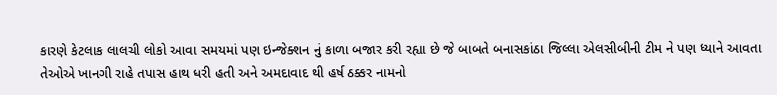કારણે કેટલાક લાલચી લોકો આવા સમયમાં પણ ઇન્જેક્શન નું કાળા બજાર કરી રહ્યા છે જે બાબતે બનાસકાંઠા જિલ્લા એલસીબીની ટીમ ને પણ ધ્યાને આવતા તેઓએ ખાનગી રાહે તપાસ હાથ ધરી હતી અને અમદાવાદ થી હર્ષ ઠક્કર નામનો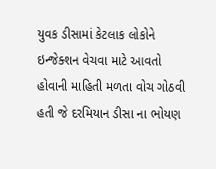યુવક ડીસામાં કેટલાક લોકોને ઇન્જેક્શન વેચવા માટે આવતો હોવાની માહિતી મળતા વોચ ગોઠવી હતી જે દરમિયાન ડીસા ના ભોયણ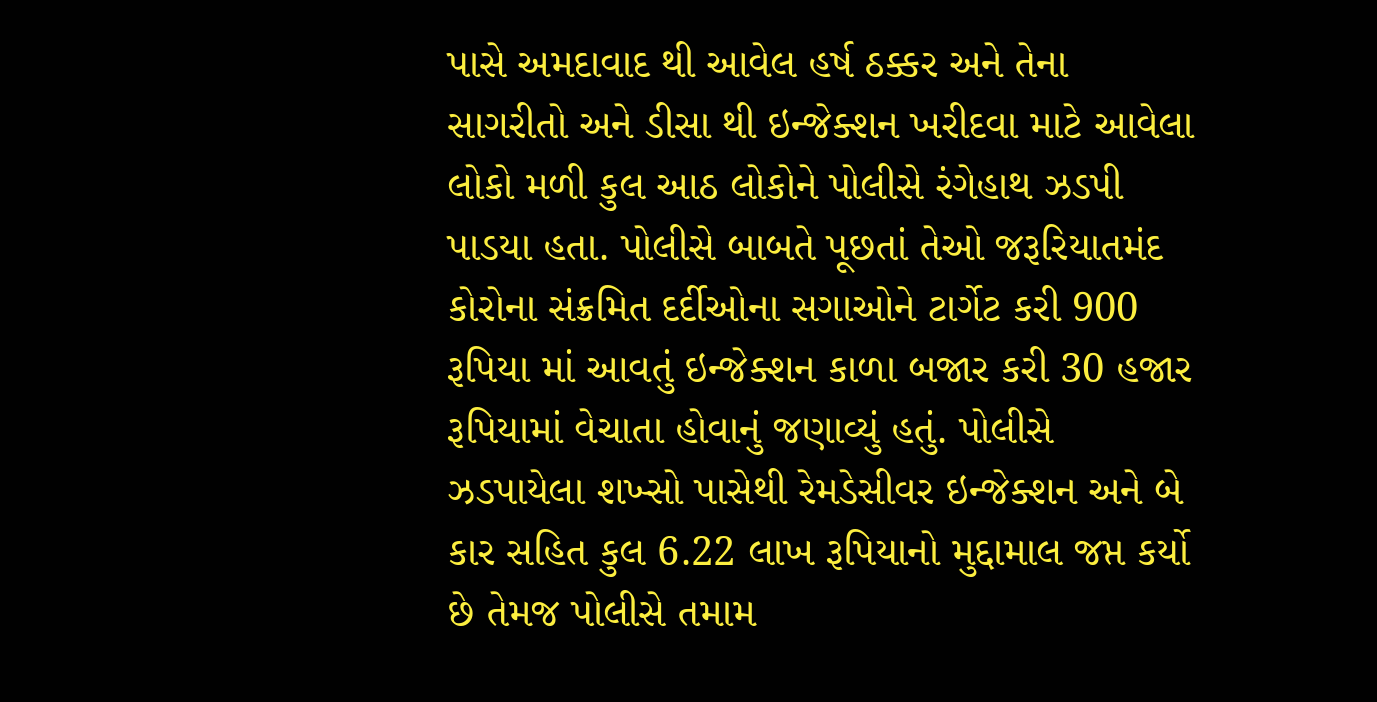પાસે અમદાવાદ થી આવેલ હર્ષ ઠક્કર અને તેના સાગરીતો અને ડીસા થી ઇન્જેક્શન ખરીદવા માટે આવેલા લોકો મળી કુલ આઠ લોકોને પોલીસે રંગેહાથ ઝડપી પાડયા હતા. પોલીસે બાબતે પૂછતાં તેઓ જરૂરિયાતમંદ કોરોના સંક્રમિત દર્દીઓના સગાઓને ટાર્ગેટ કરી 900 રૂપિયા માં આવતું ઇન્જેક્શન કાળા બજાર કરી 30 હજાર રૂપિયામાં વેચાતા હોવાનું જણાવ્યું હતું. પોલીસે ઝડપાયેલા શખ્સો પાસેથી રેમડેસીવર ઇન્જેક્શન અને બે કાર સહિત કુલ 6.22 લાખ રૂપિયાનો મુદ્દામાલ જપ્ત કર્યો છે તેમજ પોલીસે તમામ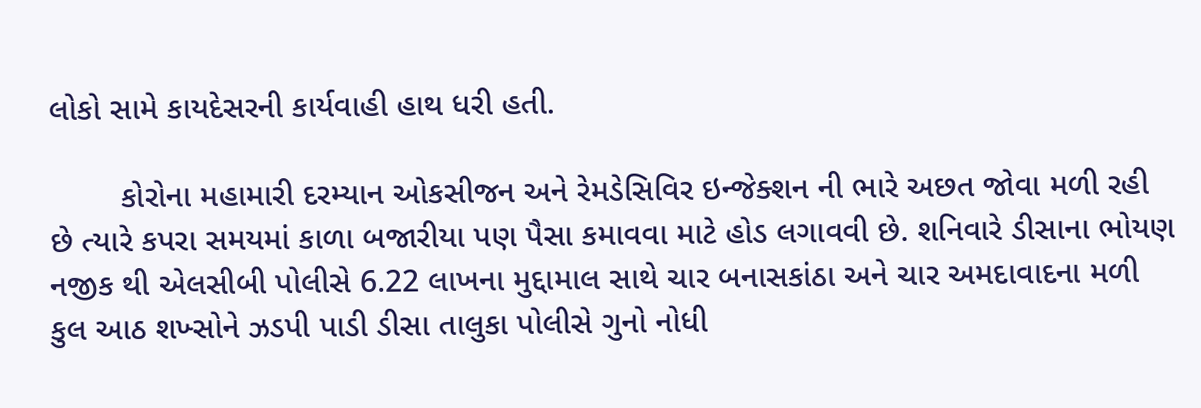લોકો સામે કાયદેસરની કાર્યવાહી હાથ ધરી હતી.

        કોરોના મહામારી દરમ્યાન ઓકસીજન અને રેમડેસિવિર ઇન્જેક્શન ની ભારે અછત જોવા મળી રહી છે ત્યારે કપરા સમયમાં કાળા બજારીયા પણ પૈસા કમાવવા માટે હોડ લગાવવી છે. શનિવારે ડીસાના ભોયણ નજીક થી એલસીબી પોલીસે 6.22 લાખના મુદ્દામાલ સાથે ચાર બનાસકાંઠા અને ચાર અમદાવાદના મળી કુલ આઠ શખ્સોને ઝડપી પાડી ડીસા તાલુકા પોલીસે ગુનો નોધી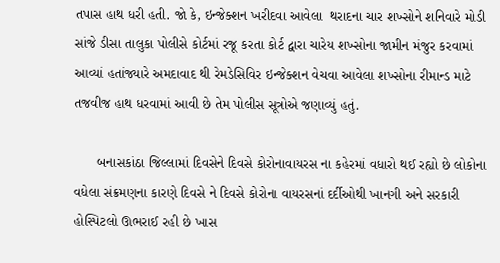તપાસ હાથ ધરી હતી. જો કે, ઇન્જેક્શન ખરીદવા આવેલા  થરાદના ચાર શખ્સોને શનિવારે મોડી સાંજે ડીસા તાલુકા પોલીસે કોર્ટમાં રજૂ કરતા કોર્ટ દ્વારા ચારેય શખ્સોના જામીન મંજુર કરવામાં આવ્યાં હતાંજ્યારે અમદાવાદ થી રેમડેસિવિર ઇન્જેક્શન વેચવા આવેલા શખ્સોના રીમાન્ડ માટે તજવીજ હાથ ધરવામાં આવી છે તેમ પોલીસ સૂત્રોએ જણાવ્યું હતું.

      બનાસકાંઠા જિલ્લામાં દિવસેને દિવસે કોરોનાવાયરસ ના કહેરમાં વધારો થઈ રહ્યો છે લોકોના વધેલા સંક્રમણના કારણે દિવસે ને દિવસે કોરોના વાયરસનાં દર્દીઓથી ખાનગી અને સરકારી હોસ્પિટલો ઊભરાઈ રહી છે ખાસ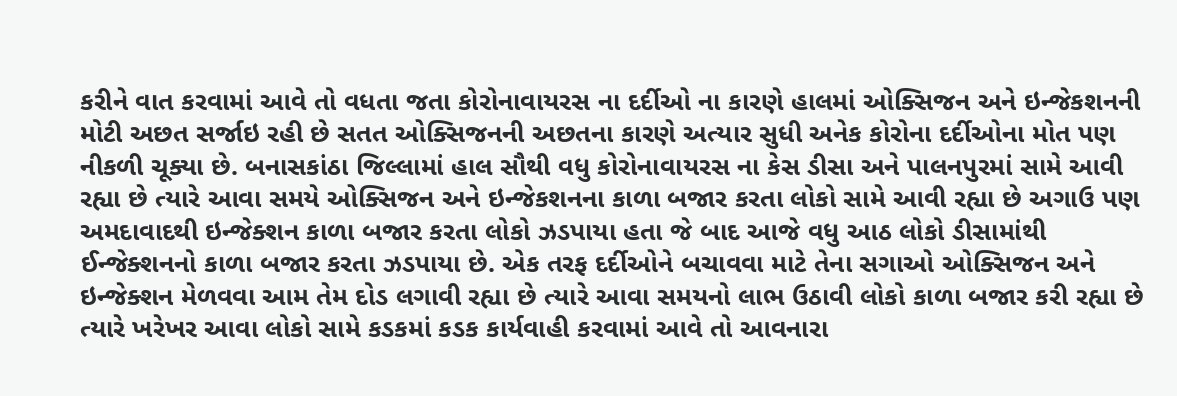કરીને વાત કરવામાં આવે તો વધતા જતા કોરોનાવાયરસ ના દર્દીઓ ના કારણે હાલમાં ઓક્સિજન અને ઇન્જેકશનની મોટી અછત સર્જાઇ રહી છે સતત ઓક્સિજનની અછતના કારણે અત્યાર સુધી અનેક કોરોના દર્દીઓના મોત પણ નીકળી ચૂક્યા છે. બનાસકાંઠા જિલ્લામાં હાલ સૌથી વધુ કોરોનાવાયરસ ના કેસ ડીસા અને પાલનપુરમાં સામે આવી રહ્યા છે ત્યારે આવા સમયે ઓક્સિજન અને ઇન્જેકશનના કાળા બજાર કરતા લોકો સામે આવી રહ્યા છે અગાઉ પણ અમદાવાદથી ઇન્જેક્શન કાળા બજાર કરતા લોકો ઝડપાયા હતા જે બાદ આજે વધુ આઠ લોકો ડીસામાંથી ઈન્જેક્શનનો કાળા બજાર કરતા ઝડપાયા છે. એક તરફ દર્દીઓને બચાવવા માટે તેના સગાઓ ઓક્સિજન અને ઇન્જેક્શન મેળવવા આમ તેમ દોડ લગાવી રહ્યા છે ત્યારે આવા સમયનો લાભ ઉઠાવી લોકો કાળા બજાર કરી રહ્યા છે ત્યારે ખરેખર આવા લોકો સામે કડકમાં કડક કાર્યવાહી કરવામાં આવે તો આવનારા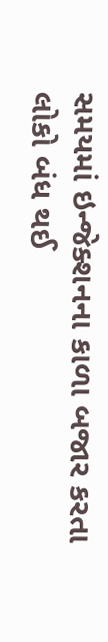સમયમાં ઇન્જેક્શનના કાળા બજાર કરતા લોકો બંધ થઈ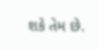શકે તેમ છે.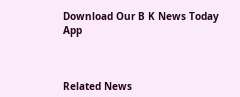Download Our B K News Today App



Related News